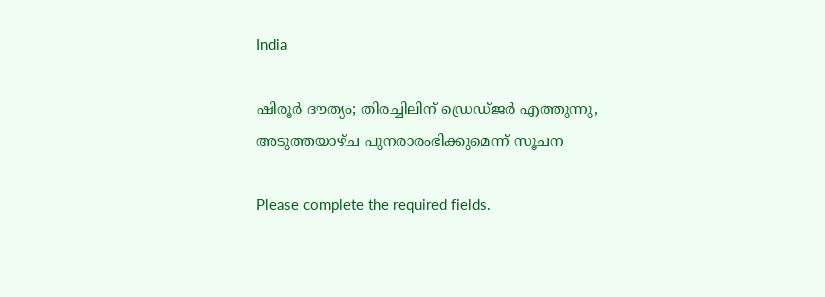India

ഷിരൂർ ദൗത്യം; തിരച്ചിലിന് ഡ്രെഡ്ജർ എത്തുന്നു, അടുത്തയാഴ്ച പുനരാരംഭിക്കുമെന്ന് സൂചന

Please complete the required fields.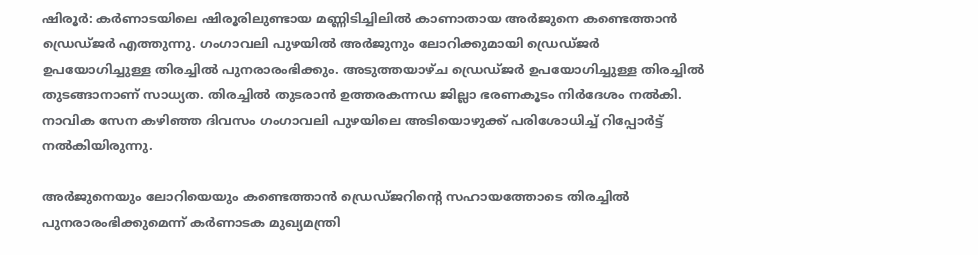ഷിരൂർ: കർണാടയിലെ ഷിരൂരിലുണ്ടായ മണ്ണിടിച്ചിലിൽ കാണാതായ അർജുനെ കണ്ടെത്താൻ ഡ്രെഡ്ജർ എത്തുന്നു. ഗംഗാവലി പുഴയിൽ അർജുനും ലോറിക്കുമായി ഡ്രെഡ്ജർ ഉപയോഗിച്ചുള്ള തിരച്ചിൽ പുനരാരംഭിക്കും. അടുത്തയാഴ്ച ഡ്രെഡ്ജർ ഉപയോഗിച്ചുള്ള തിരച്ചിൽ തുടങ്ങാനാണ് സാധ്യത. തിരച്ചിൽ തുടരാൻ ഉത്തരകന്നഡ ജില്ലാ ഭരണകൂടം നിർദേശം നൽകി. നാവിക സേന കഴിഞ്ഞ ദിവസം ഗംഗാവലി പുഴയിലെ അടിയൊഴുക്ക് പരിശോധിച്ച് റിപ്പോർട്ട് നൽകിയിരുന്നു.

അർജുനെയും ലോറിയെയും കണ്ടെത്താൻ ഡ്രെഡ്ജറിന്റെ സഹായത്തോടെ തിരച്ചിൽ പുനരാരംഭിക്കുമെന്ന് കർണാടക മുഖ്യമന്ത്രി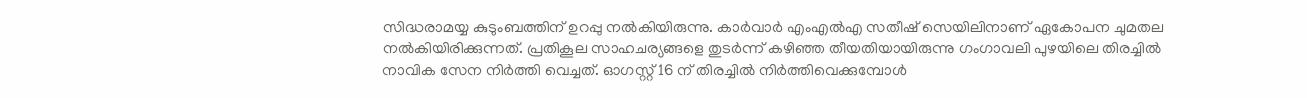സിദ്ധരാമയ്യ കുടുംബത്തിന് ഉറപ്പു നൽകിയിരുന്നു. കാർവാർ എംഎൽഎ സതീഷ് സെയിലിനാണ് ഏകോപന ചുമതല നൽകിയിരിക്കുന്നത്. പ്രതികൂല സാഹചര്യങ്ങളെ തുടർന്ന് കഴിഞ്ഞ തീയതിയായിരുന്നു ഗംഗാവലി പുഴയിലെ തിരച്ചിൽ നാവിക സേന നിർത്തി വെച്ചത്. ഓഗസ്റ്റ് 16 ന് തിരച്ചിൽ നിർത്തിവെക്കുമ്പോൾ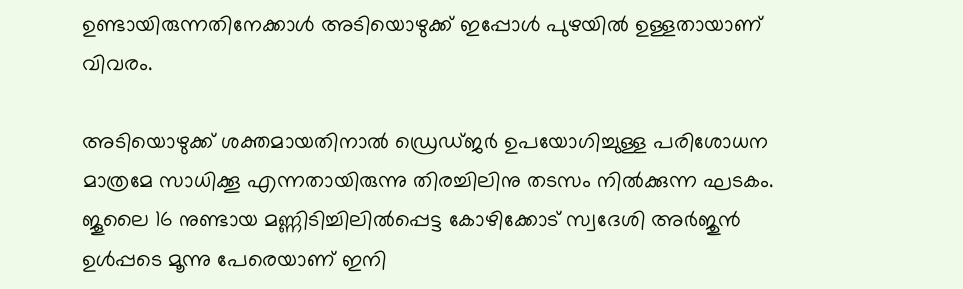ഉണ്ടായിരുന്നതിനേക്കാൾ അടിയൊഴുക്ക് ഇപ്പോൾ പുഴയിൽ ഉള്ളതായാണ് വിവരം.

അടിയൊഴുക്ക് ശക്തമായതിനാൽ ഡ്രെഡ്ജർ ഉപയോഗിച്ചുള്ള പരിശോധന മാത്രമേ സാധിക്കൂ എന്നതായിരുന്നു തിരച്ചിലിനു തടസം നിൽക്കുന്ന ഘടകം. ജൂലൈ 16 നുണ്ടായ മണ്ണിടിച്ചിലിൽപ്പെട്ട കോഴിക്കോട് സ്വദേശി അർജുൻ ഉൾപ്പടെ മൂന്നു പേരെയാണ് ഇനി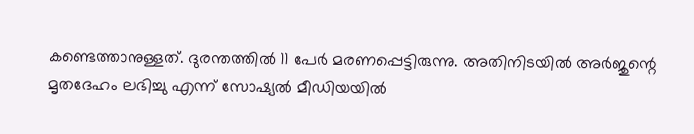കണ്ടെത്താനുള്ളത്. ദുരന്തത്തിൽ 11 പേർ മരണപ്പെട്ടിരുന്നു. അതിനിടയിൽ അർജുന്റെ മൃതദേഹം ലഭിച്ചു എന്ന് സോഷ്യൽ മീഡിയയിൽ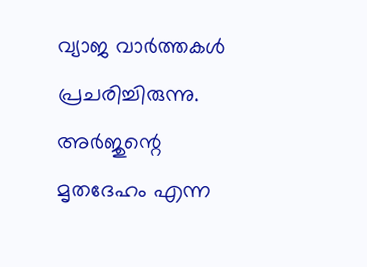വ്യാജ വാർത്തകൾ പ്രചരിച്ചിരുന്നു. അർജുന്റെ മൃതദേഹം എന്ന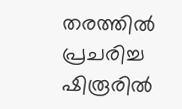തരത്തിൽ പ്രചരിച്ച ഷിരൂരിൽ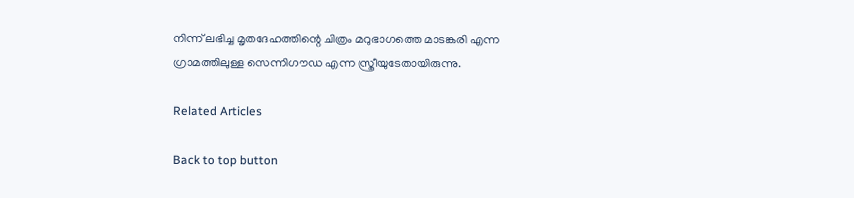നിന്ന് ലഭിച്ച മൃതദേഹത്തിന്റെ ചിത്രം മറുഭാഗത്തെ മാടങ്കരി എന്ന ഗ്രാമത്തിലുള്ള സെന്നിഗൗഡ എന്ന സ്ത്രീയുടേതായിരുന്നു.

Related Articles

Back to top button